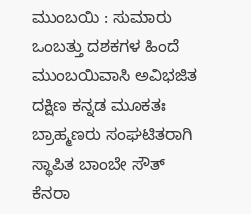ಮುಂಬಯಿ : ಸುಮಾರು ಒಂಬತ್ತು ದಶಕಗಳ ಹಿಂದೆ ಮುಂಬಯಿವಾಸಿ ಅವಿಭಜಿತ ದಕ್ಷಿಣ ಕನ್ನಡ ಮೂಕತಃ ಬ್ರಾಹ್ಮಣರು ಸಂಘಟಿತರಾಗಿ ಸ್ಥಾಪಿತ ಬಾಂಬೇ ಸೌತ್ ಕೆನರಾ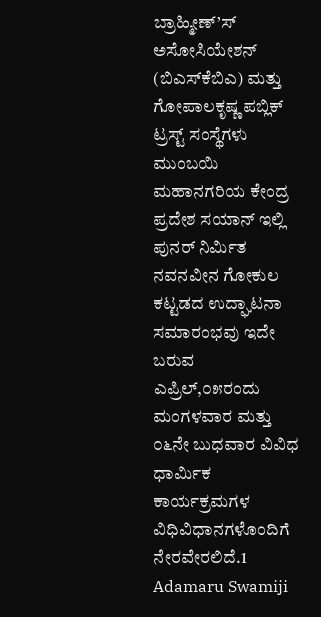ಬ್ರಾಹ್ಮೀಣ್’ಸ್ ಅಸೋಸಿಯೇಶನ್ (ಬಿಎಸ್‌ಕೆಬಿಎ) ಮತ್ತು ಗೋಪಾಲಕೃಷ್ಣ ಪಬ್ಲಿಕ್ ಟ್ರಸ್ಟ್ ಸಂಸ್ಥೆಗಳು ಮುಂಬಯಿ ಮಹಾನಗರಿಯ ಕೇಂದ್ರ ಪ್ರದೇಶ ಸಯಾನ್ ಇಲ್ಲಿ ಪುನರ್ ನಿರ್ಮಿತ ನವನವೀನ ಗೋಕುಲ ಕಟ್ಟಡದ ಉದ್ಘಾಟನಾ ಸಮಾರಂಭವು ಇದೇ ಬರುವ ಎಪ್ರಿಲ್,೦೫ರಂದು ಮಂಗಳವಾರ ಮತ್ತು ೦೬ನೇ ಬುಧವಾರ ವಿವಿಧ ಧಾರ್ಮಿಕ ಕಾರ್ಯಕ್ರಮಗಳ ವಿಧಿವಿಧಾನಗಳೊಂದಿಗೆ ನೇರವೇರಲಿದೆ.1 Adamaru Swamiji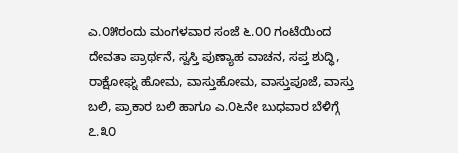ಎ.೦೫ರಂದು ಮಂಗಳವಾರ ಸಂಜೆ ೬.೦೦ ಗಂಟೆಯಿಂದ ದೇವತಾ ಪ್ರಾರ್ಥನೆ, ಸ್ವಸ್ತಿ ಪುಣ್ಯಾಹ ವಾಚನ, ಸಪ್ತ ಶುದ್ಧಿ, ರಾಕ್ಷೋಘ್ನ ಹೋಮ, ವಾಸ್ತುಹೋಮ, ವಾಸ್ತುಪೂಜೆ, ವಾಸ್ತು ಬಲಿ, ಪ್ರಾಕಾರ ಬಲಿ ಹಾಗೂ ಎ.೦೬ನೇ ಬುಧವಾರ ಬೆಳಿಗ್ಗೆ ೭.೩೦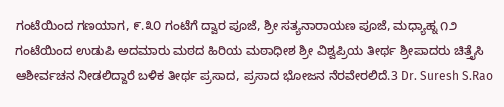ಗಂಟೆಯಿಂದ ಗಣಯಾಗ, ೯.೩೦ ಗಂಟೆಗೆ ದ್ವಾರ ಪೂಜೆ, ಶ್ರೀ ಸತ್ಯನಾರಾಯಣ ಪೂಜೆ, ಮಧ್ಯಾಹ್ನ ೧೨ ಗಂಟೆಯಿಂದ ಉಡುಪಿ ಅದಮಾರು ಮಠದ ಹಿರಿಯ ಮಠಾಧೀಶ ಶ್ರೀ ವಿಶ್ವಪ್ರಿಯ ತೀರ್ಥ ಶ್ರೀಪಾದರು ಚಿತ್ತೈಸಿ ಆಶೀರ್ವಚನ ನೀಡಲಿದ್ದಾರೆ ಬಳಿಕ ತೀರ್ಥ ಪ್ರಸಾದ, ಪ್ರಸಾದ ಭೋಜನ ನೆರವೇರಲಿದೆ.3 Dr. Suresh S.Rao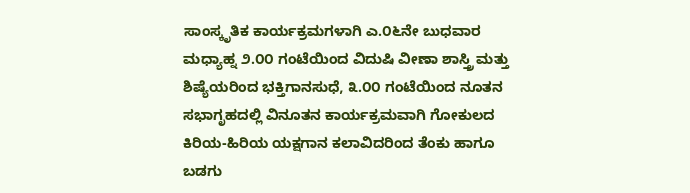ಸಾಂಸ್ಕೃತಿಕ ಕಾರ್ಯಕ್ರಮಗಳಾಗಿ ಎ.೦೬ನೇ ಬುಧವಾರ ಮಧ್ಯಾಹ್ನ ೨.೦೦ ಗಂಟೆಯಿಂದ ವಿದುಷಿ ವೀಣಾ ಶಾಸ್ತ್ರಿ ಮತ್ತು ಶಿಷ್ಯೆಯರಿಂದ ಭಕ್ತಿಗಾನಸುಧೆ, ೩.೦೦ ಗಂಟೆಯಿಂದ ನೂತನ ಸಭಾಗೃಹದಲ್ಲಿ ವಿನೂತನ ಕಾರ್ಯಕ್ರಮವಾಗಿ ಗೋಕುಲದ ಕಿರಿಯ-ಹಿರಿಯ ಯಕ್ಷಗಾನ ಕಲಾವಿದರಿಂದ ತೆಂಕು ಹಾಗೂ ಬಡಗು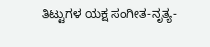ತಿಟ್ಟುಗಳ ಯಕ್ಷ ಸಂಗೀತ-ನೃತ್ಯ-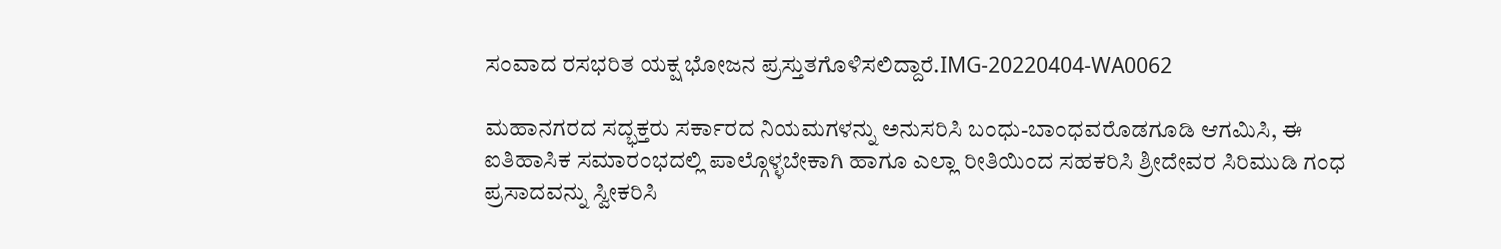ಸಂವಾದ ರಸಭರಿತ ಯಕ್ಷ ಭೋಜನ ಪ್ರಸ್ತುತಗೊಳಿಸಲಿದ್ದಾರೆ.IMG-20220404-WA0062

ಮಹಾನಗರದ ಸದ್ಭಕ್ತರು ಸರ್ಕಾರದ ನಿಯಮಗಳನ್ನು ಅನುಸರಿಸಿ ಬಂಧು-ಬಾಂಧವರೊಡಗೂಡಿ ಆಗಮಿಸಿ, ಈ ಐತಿಹಾಸಿಕ ಸಮಾರಂಭದಲ್ಲಿ ಪಾಲ್ಗೊಳ್ಳಬೇಕಾಗಿ ಹಾಗೂ ಎಲ್ಲಾ ರೀತಿಯಿಂದ ಸಹಕರಿಸಿ ಶ್ರೀದೇವರ ಸಿರಿಮುಡಿ ಗಂಧ ಪ್ರಸಾದವನ್ನು ಸ್ವೀಕರಿಸಿ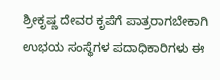ಶ್ರೀಕೃಷ್ಣ ದೇವರ ಕೃಪೆಗೆ ಪಾತ್ರರಾಗಬೇಕಾಗಿ ಉಭಯ ಸಂಸ್ಥೆಗಳ ಪದಾಧಿಕಾರಿಗಳು ಈ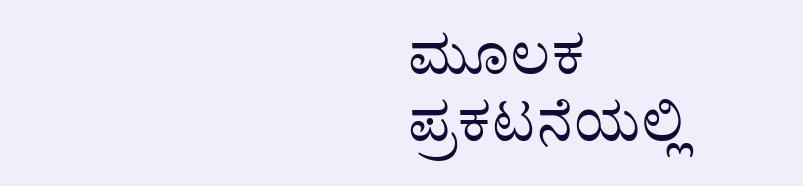ಮೂಲಕ ಪ್ರಕಟನೆಯಲ್ಲಿ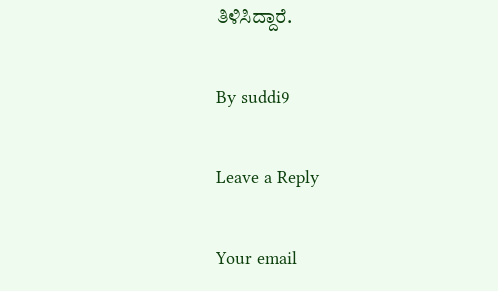ತಿಳಿಸಿದ್ದಾರೆ.

By suddi9

Leave a Reply

Your email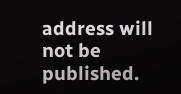address will not be published.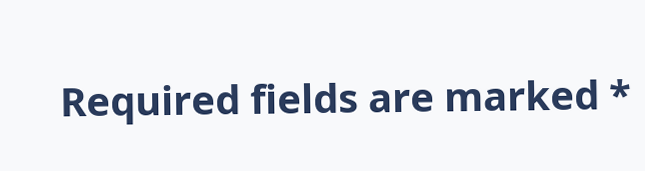Required fields are marked *